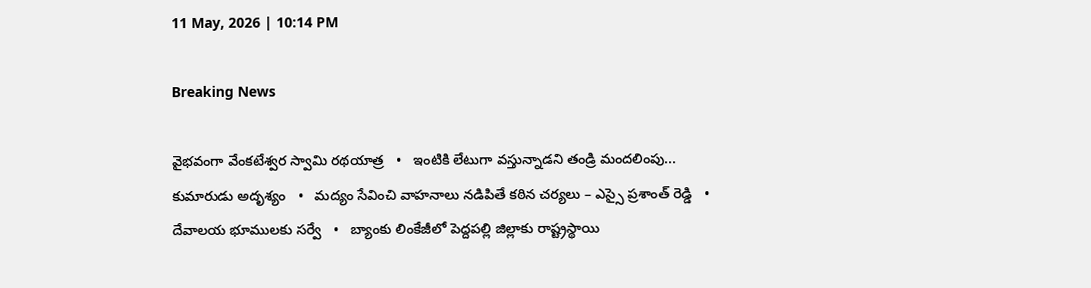11 May, 2026 | 10:14 PM

Breaking News

వైభవంగా వేంకటేశ్వర స్వామి రథయాత్ర   •   ఇంటికి లేటుగా వస్తున్నాడని తండ్రి మందలింపు... కుమారుడు అదృశ్యం   •   మద్యం సేవించి వాహనాలు నడిపితే కఠిన చర్యలు – ఎస్సై ప్రశాంత్ రెడ్డి   •   దేవాలయ భూములకు సర్వే   •   బ్యాంకు లింకేజీలో పెద్దపల్లి జిల్లాకు రాష్ట్రస్థాయి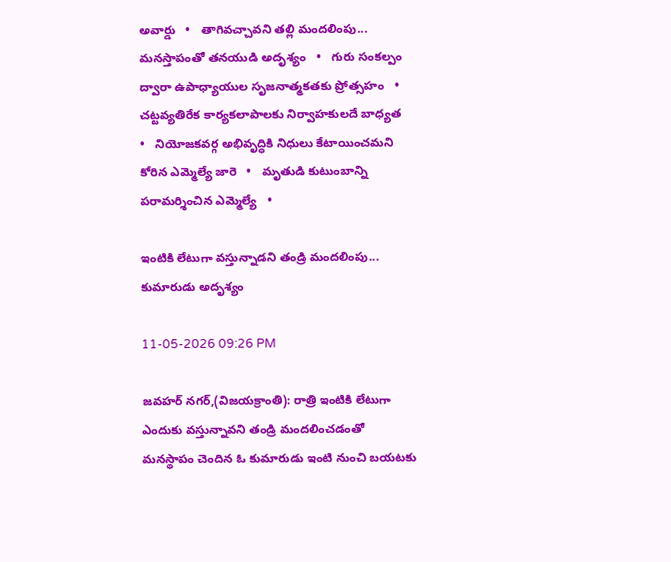అవార్డు   •   తాగివచ్చావని తల్లి మందలింపు... మనస్తాపంతో తనయుడి అదృశ్యం   •   గురు సంకల్పం ద్వారా ఉపాధ్యాయుల సృజనాత్మకతకు ప్రోత్సహం   •   చట్టవ్యతిరేక కార్యకలాపాలకు నిర్వాహకులదే బాధ్యత   •   నియోజకవర్గ అభివృద్ధికి నిధులు కేటాయించమని కోరిన ఎమ్మెల్యే జారె   •   మృతుడి కుటుంబాన్ని పరామర్శించిన ఎమ్మెల్యే   •

ఇంటికి లేటుగా వస్తున్నాడని తండ్రి మందలింపు... కుమారుడు అదృశ్యం

11-05-2026 09:26 PM

జవహర్ నగర్,(విజయక్రాంతి): రాత్రి ఇంటికి లేటుగా ఎందుకు వస్తున్నావని తండ్రి మందలించడంతో మనస్థాపం చెందిన ఓ కుమారుడు ఇంటి నుంచి బయటకు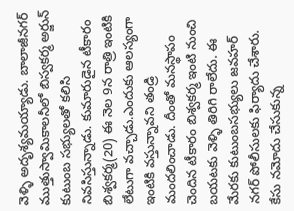వెళ్ళి అదృశ్యమయ్యాడు. బాలాజీనగర్ ముత్తుస్వామికాలనీలో బిస్వకర్మ అర్జున్ కుటుంబ సభ్యులతో కలిసి నివసిస్తున్నాడు. కుమారుడైన టీకారం బిశ్వకర్మ(20) ఈ నెల 9న రాత్రి ఇంటికి లేటుగా వచ్చాడు.ఎందుకు ఆలస్యంగా ఇంటికి వస్తున్నావని తండ్రి మందలించాడు. దీంతో మనస్థాపం చెందిన టీకారం బిశ్వకర్మ ఇంటి నుంచి బయటకు వెళ్ళి తిరిగి రాలేదు. ఈ మేరకు కుటుంబసభ్యులు జవహర్ నగర్ పోలీసులకు ఫిర్యాదు చేశారు. కేసు నమోదు చేసుకున్న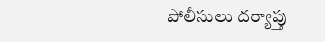పోలీసులు దర్యాప్తు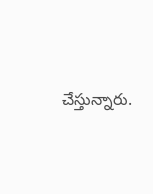చేస్తున్నారు.